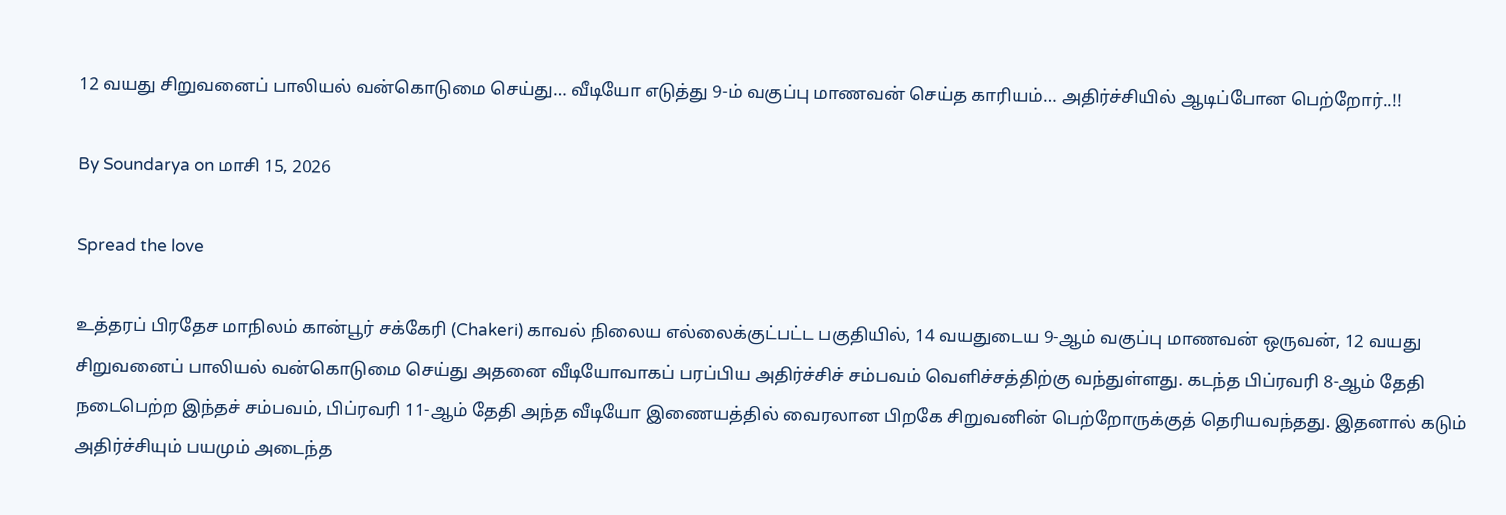12 வயது சிறுவனைப் பாலியல் வன்கொடுமை செய்து… வீடியோ எடுத்து 9-ம் வகுப்பு மாணவன் செய்த காரியம்… அதிர்ச்சியில் ஆடிப்போன பெற்றோர்..!!

By Soundarya on மாசி 15, 2026

Spread the love

உத்தரப் பிரதேச மாநிலம் கான்பூர் சக்கேரி (Chakeri) காவல் நிலைய எல்லைக்குட்பட்ட பகுதியில், 14 வயதுடைய 9-ஆம் வகுப்பு மாணவன் ஒருவன், 12 வயது சிறுவனைப் பாலியல் வன்கொடுமை செய்து அதனை வீடியோவாகப் பரப்பிய அதிர்ச்சிச் சம்பவம் வெளிச்சத்திற்கு வந்துள்ளது. கடந்த பிப்ரவரி 8-ஆம் தேதி நடைபெற்ற இந்தச் சம்பவம், பிப்ரவரி 11-ஆம் தேதி அந்த வீடியோ இணையத்தில் வைரலான பிறகே சிறுவனின் பெற்றோருக்குத் தெரியவந்தது. இதனால் கடும் அதிர்ச்சியும் பயமும் அடைந்த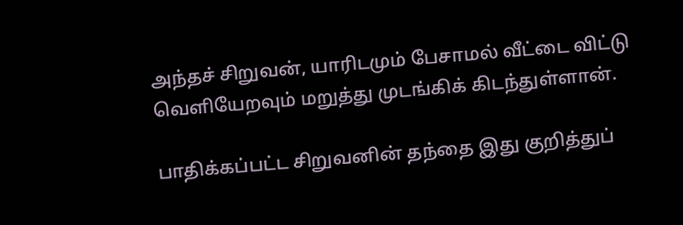அந்தச் சிறுவன், யாரிடமும் பேசாமல் வீட்டை விட்டு வெளியேறவும் மறுத்து முடங்கிக் கிடந்துள்ளான்.

பாதிக்கப்பட்ட சிறுவனின் தந்தை இது குறித்துப்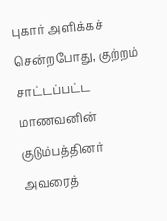புகார் அளிக்கச் சென்றபோது, குற்றம் சாட்டப்பட்ட மாணவனின் குடும்பத்தினர் அவரைத்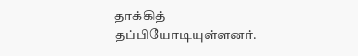தாக்கித் தப்பியோடியுள்ளனர்.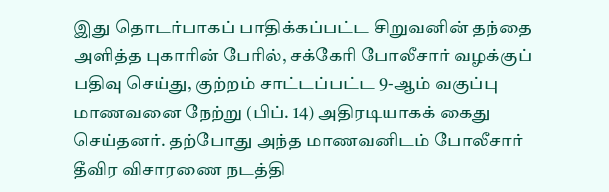இது தொடர்பாகப் பாதிக்கப்பட்ட சிறுவனின் தந்தை அளித்த புகாரின் பேரில், சக்கேரி போலீசார் வழக்குப் பதிவு செய்து, குற்றம் சாட்டப்பட்ட 9-ஆம் வகுப்பு மாணவனை நேற்று (பிப். 14) அதிரடியாகக் கைது செய்தனர். தற்போது அந்த மாணவனிடம் போலீசார் தீவிர விசாரணை நடத்தி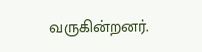வருகின்றனர்.